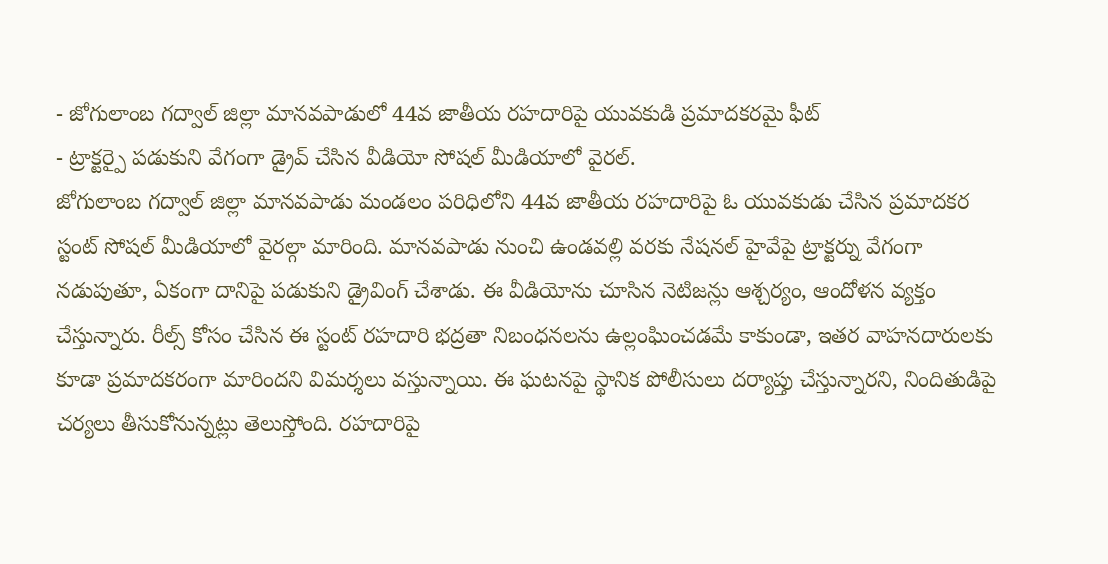- జోగులాంబ గద్వాల్ జిల్లా మానవపాడులో 44వ జాతీయ రహదారిపై యువకుడి ప్రమాదకరమై ఫీట్
- ట్రాక్టర్పై పడుకుని వేగంగా డ్రైవ్ చేసిన వీడియో సోషల్ మీడియాలో వైరల్.
జోగులాంబ గద్వాల్ జిల్లా మానవపాడు మండలం పరిధిలోని 44వ జాతీయ రహదారిపై ఓ యువకుడు చేసిన ప్రమాదకర స్టంట్ సోషల్ మీడియాలో వైరల్గా మారింది. మానవపాడు నుంచి ఉండవల్లి వరకు నేషనల్ హైవేపై ట్రాక్టర్ను వేగంగా నడుపుతూ, ఏకంగా దానిపై పడుకుని డ్రైవింగ్ చేశాడు. ఈ వీడియోను చూసిన నెటిజన్లు ఆశ్చర్యం, ఆందోళన వ్యక్తం చేస్తున్నారు. రీల్స్ కోసం చేసిన ఈ స్టంట్ రహదారి భద్రతా నిబంధనలను ఉల్లంఘించడమే కాకుండా, ఇతర వాహనదారులకు కూడా ప్రమాదకరంగా మారిందని విమర్శలు వస్తున్నాయి. ఈ ఘటనపై స్థానిక పోలీసులు దర్యాప్తు చేస్తున్నారని, నిందితుడిపై చర్యలు తీసుకోనున్నట్లు తెలుస్తోంది. రహదారిపై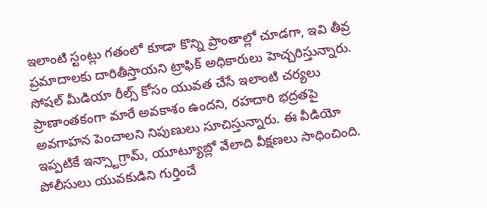ఇలాంటి స్టంట్లు గతంలో కూడా కొన్ని ప్రాంతాల్లో చూడగా, ఇవి తీవ్ర ప్రమాదాలకు దారితీస్తాయని ట్రాఫిక్ అధికారులు హెచ్చరిస్తున్నారు. సోషల్ మీడియా రీల్స్ కోసం యువత చేసే ఇలాంటి చర్యలు ప్రాణాంతకంగా మారే అవకాశం ఉందని, రహదారి భద్రతపై అవగాహన పెంచాలని నిపుణులు సూచిస్తున్నారు. ఈ వీడియో ఇప్పటికే ఇన్స్టాగ్రామ్, యూట్యూబ్లో వేలాది వీక్షణలు సాధించింది. పోలీసులు యువకుడిని గుర్తించే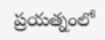ప్రయత్నంలో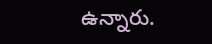ఉన్నారు.